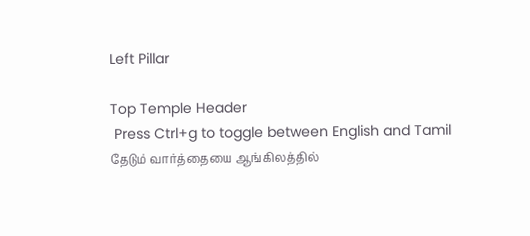Left Pillar

Top Temple Header
 Press Ctrl+g to toggle between English and Tamil
தேடும் வார்த்தையை ஆங்கிலத்தில்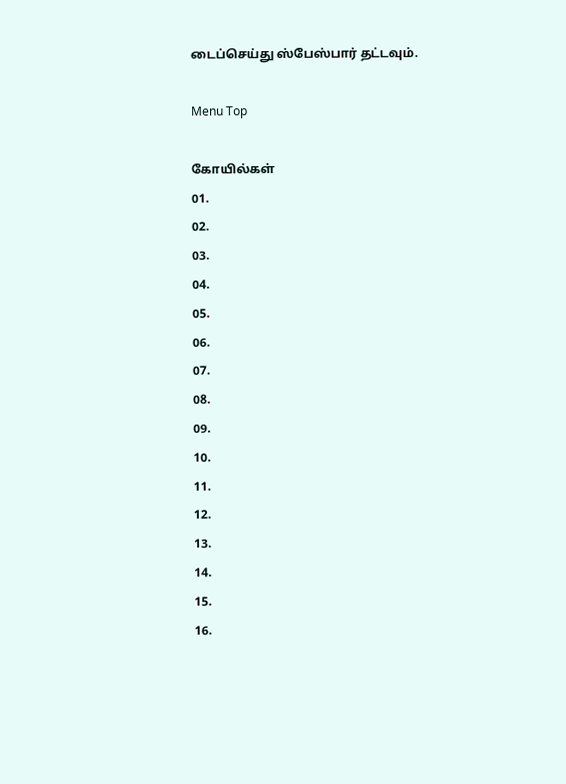டைப்செய்து ஸ்பேஸ்பார் தட்டவும்.

Menu Top

கோயில்கள்
01.
02.
03.
04.
05.
06.
07.
08.
09.
10.
11.
12.
13.
14.
15.
16.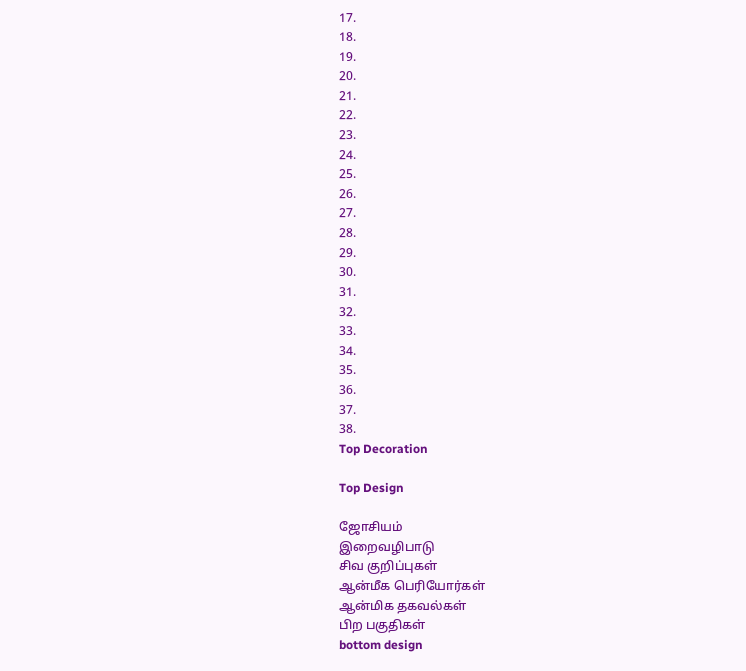17.
18.
19.
20.
21.
22.
23.
24.
25.
26.
27.
28.
29.
30.
31.
32.
33.
34.
35.
36.
37.
38.
Top Decoration

Top Design

ஜோசியம்
இறைவழிபாடு
சிவ குறிப்புகள்
ஆன்மீக பெரியோர்கள்
ஆன்மிக தகவல்கள்
பிற பகுதிகள்
bottom design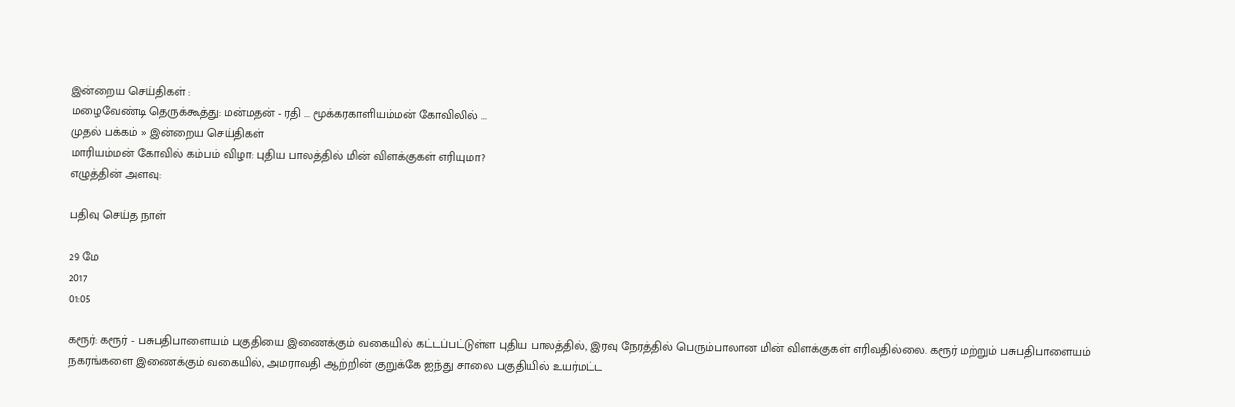இன்றைய செய்திகள் :
மழைவேண்டி தெருக்கூத்து: மன்மதன் - ரதி ... மூக்கரகாளியம்மன் கோவிலில் ...
முதல் பக்கம் » இன்றைய செய்திகள்
மாரியம்மன் கோவில் கம்பம் விழா: புதிய பாலத்தில் மின் விளக்குகள் எரியுமா?
எழுத்தின் அளவு:

பதிவு செய்த நாள்

29 மே
2017
01:05

கரூர்: கரூர் - பசுபதிபாளையம் பகுதியை இணைக்கும் வகையில் கட்டப்பட்டுள்ள புதிய பாலத்தில், இரவு நேரத்தில் பெரும்பாலான மின் விளக்குகள் எரிவதில்லை. கரூர் மற்றும் பசுபதிபாளையம் நகரங்களை இணைக்கும் வகையில், அமராவதி ஆற்றின் குறுக்கே ஐந்து சாலை பகுதியில் உயர்மட்ட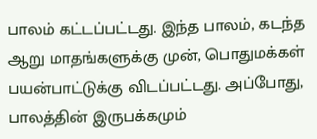பாலம் கட்டப்பட்டது. இந்த பாலம், கடந்த ஆறு மாதங்களுக்கு முன், பொதுமக்கள் பயன்பாட்டுக்கு விடப்பட்டது. அப்போது, பாலத்தின் இருபக்கமும்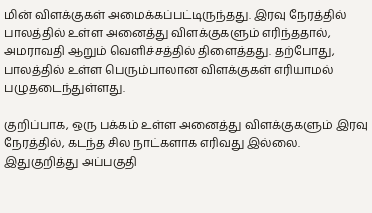மின் விளக்குகள் அமைக்கப்பட்டிருந்தது. இரவு நேரத்தில் பாலத்தில் உள்ள அனைத்து விளக்குகளும் எரிந்ததால், அமராவதி ஆறும் வெளிச்சத்தில் திளைத்தது. தற்போது, பாலத்தில் உள்ள பெரும்பாலான விளக்குகள் எரியாமல் பழுதடைந்துள்ளது.

குறிப்பாக, ஒரு பக்கம் உள்ள அனைத்து விளக்குகளும் இரவு நேரத்தில், கடந்த சில நாட்களாக எரிவது இல்லை. இதுகுறித்து அப்பகுதி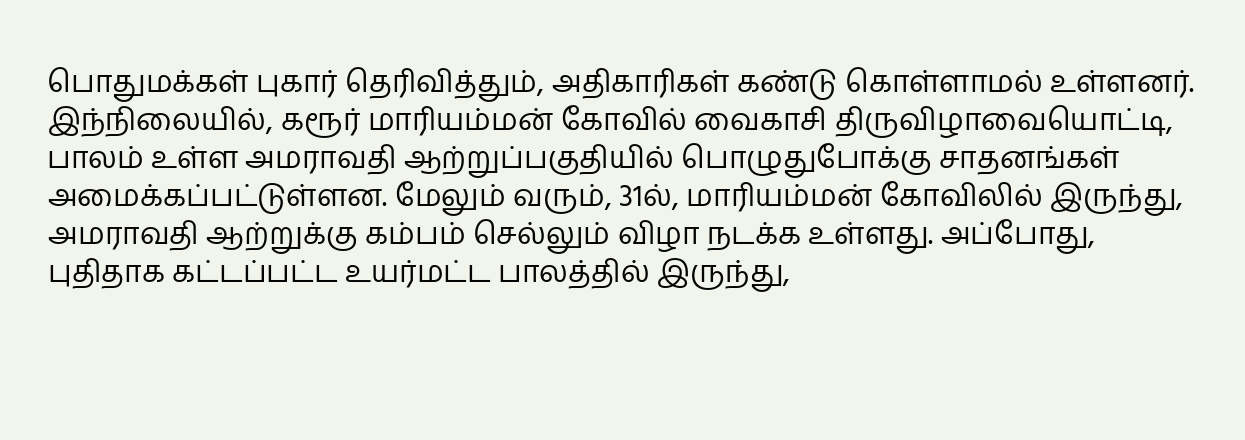பொதுமக்கள் புகார் தெரிவித்தும், அதிகாரிகள் கண்டு கொள்ளாமல் உள்ளனர். இந்நிலையில், கரூர் மாரியம்மன் கோவில் வைகாசி திருவிழாவையொட்டி, பாலம் உள்ள அமராவதி ஆற்றுப்பகுதியில் பொழுதுபோக்கு சாதனங்கள் அமைக்கப்பட்டுள்ளன. மேலும் வரும், 31ல், மாரியம்மன் கோவிலில் இருந்து, அமராவதி ஆற்றுக்கு கம்பம் செல்லும் விழா நடக்க உள்ளது. அப்போது, புதிதாக கட்டப்பட்ட உயர்மட்ட பாலத்தில் இருந்து,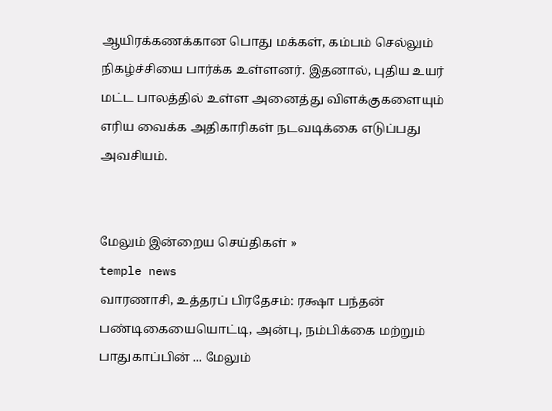ஆயிரக்கணக்கான பொது மக்கள், கம்பம் செல்லும் நிகழ்ச்சியை பார்க்க உள்ளனர். இதனால், புதிய உயர் மட்ட பாலத்தில் உள்ள அனைத்து விளக்குகளையும் எரிய வைக்க அதிகாரிகள் நடவடிக்கை எடுப்பது அவசியம்.


மேலும் இன்றைய செய்திகள் »
temple news
வாரணாசி, உத்தரப் பிரதேசம்: ரக்ஷா பந்தன் பண்டிகையையொட்டி, அன்பு, நம்பிக்கை மற்றும் பாதுகாப்பின் ... மேலும்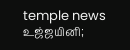temple news
உஜ்ஜயினி;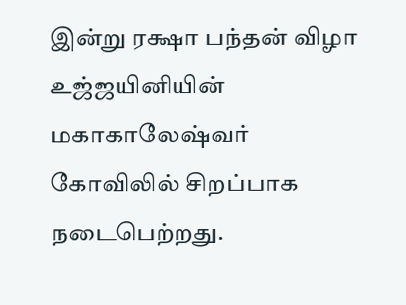இன்று ரக்ஷா பந்தன் விழா உஜ்ஜயினியின் மகாகாலேஷ்வர் கோவிலில் சிறப்பாக நடைபெற்றது.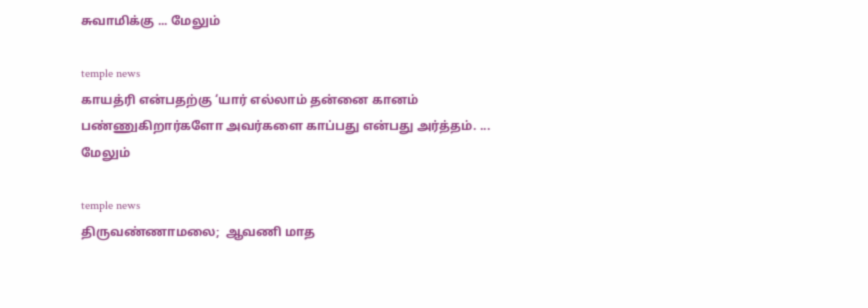சுவாமிக்கு ... மேலும்

temple news
காயத்ரி என்பதற்கு ‘யார் எல்லாம் தன்னை கானம் பண்ணுகிறார்களோ அவர்களை காப்பது என்பது அர்த்தம். ... மேலும்

temple news
திருவண்ணாமலை;  ஆவணி மாத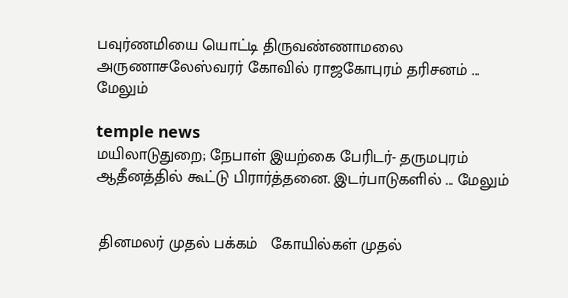பவுர்ணமியை யொட்டி திருவண்ணாமலை அருணாசலேஸ்வரர் கோவில் ராஜகோபுரம் தரிசனம் ... மேலும்

temple news
மயிலாடுதுறை; நேபாள் இயற்கை பேரிடர்- தருமபுரம் ஆதீனத்தில் கூட்டு பிரார்த்தனை. இடர்பாடுகளில் ... மேலும்


 தினமலர் முதல் பக்கம்   கோயில்கள் முதல்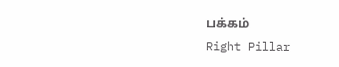பக்கம்
Right Pillar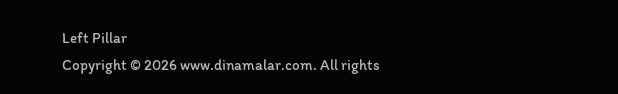Left Pillar
Copyright © 2026 www.dinamalar.com. All rights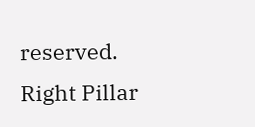reserved.
Right Pillar